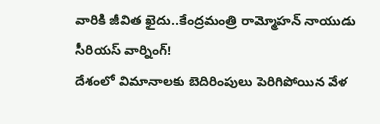వారికి జీవిత ఖైదు..కేంద్రమంత్రి రామ్మోహన్ నాయుడు సీరియస్ వార్నింగ్!
దేశంలో విమానాలకు బెదిరింపులు పెరిగిపోయిన వేళ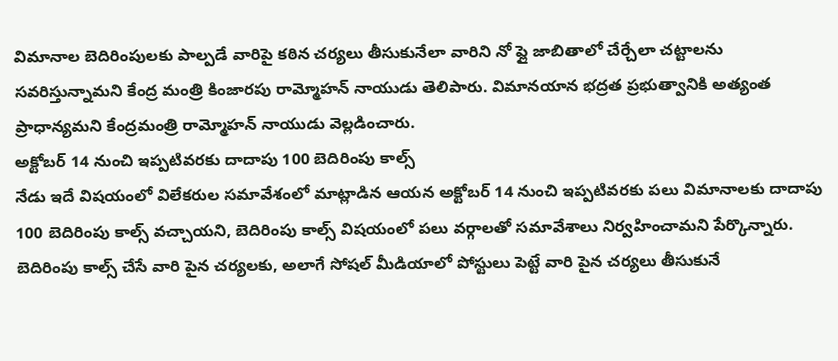విమానాల బెదిరింపులకు పాల్పడే వారిపై కఠిన చర్యలు తీసుకునేలా వారిని నో ఫ్లై జాబితాలో చేర్చేలా చట్టాలను సవరిస్తున్నామని కేంద్ర మంత్రి కింజారపు రామ్మోహన్ నాయుడు తెలిపారు. విమానయాన భద్రత ప్రభుత్వానికి అత్యంత ప్రాధాన్యమని కేంద్రమంత్రి రామ్మోహన్ నాయుడు వెల్లడించారు.
అక్టోబర్ 14 నుంచి ఇప్పటివరకు దాదాపు 100 బెదిరింపు కాల్స్
నేడు ఇదే విషయంలో విలేకరుల సమావేశంలో మాట్లాడిన ఆయన అక్టోబర్ 14 నుంచి ఇప్పటివరకు పలు విమానాలకు దాదాపు 100 బెదిరింపు కాల్స్ వచ్చాయని, బెదిరింపు కాల్స్ విషయంలో పలు వర్గాలతో సమావేశాలు నిర్వహించామని పేర్కొన్నారు. బెదిరింపు కాల్స్ చేసే వారి పైన చర్యలకు, అలాగే సోషల్ మీడియాలో పోస్టులు పెట్టే వారి పైన చర్యలు తీసుకునే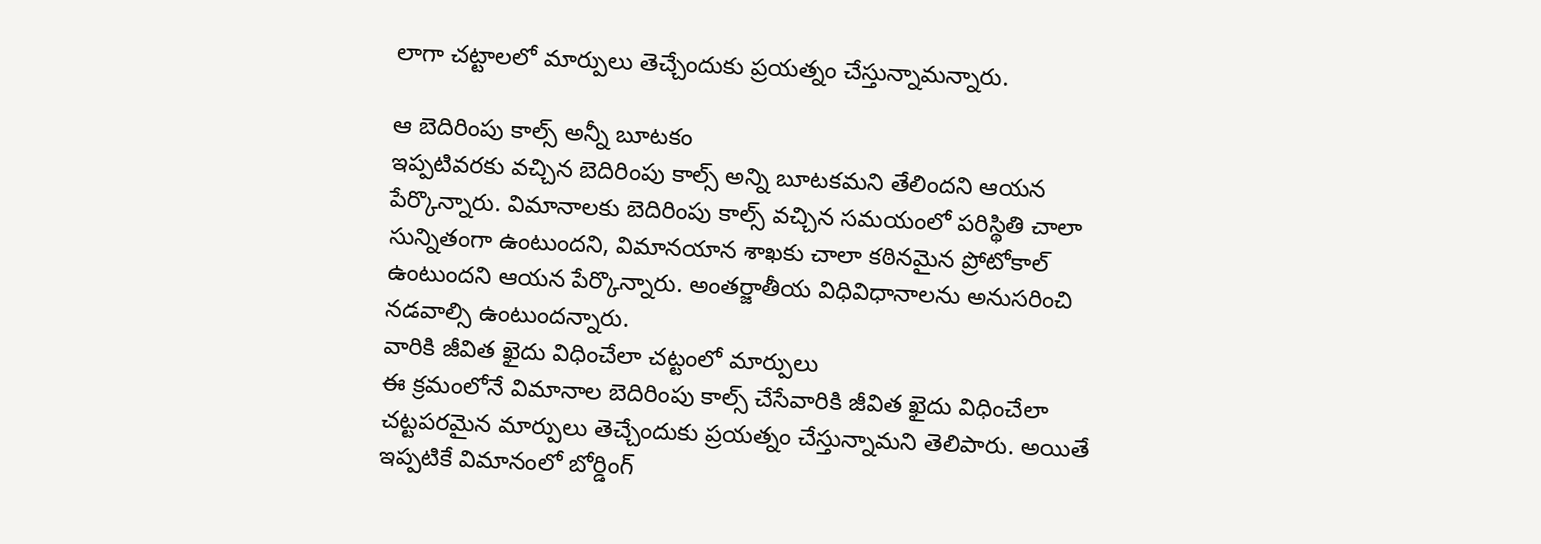లాగా చట్టాలలో మార్పులు తెచ్చేందుకు ప్రయత్నం చేస్తున్నామన్నారు.

ఆ బెదిరింపు కాల్స్ అన్నీ బూటకం
ఇప్పటివరకు వచ్చిన బెదిరింపు కాల్స్ అన్ని బూటకమని తేలిందని ఆయన పేర్కొన్నారు. విమానాలకు బెదిరింపు కాల్స్ వచ్చిన సమయంలో పరిస్థితి చాలా సున్నితంగా ఉంటుందని, విమానయాన శాఖకు చాలా కఠినమైన ప్రోటోకాల్ ఉంటుందని ఆయన పేర్కొన్నారు. అంతర్జాతీయ విధివిధానాలను అనుసరించి నడవాల్సి ఉంటుందన్నారు.
వారికి జీవిత ఖైదు విధించేలా చట్టంలో మార్పులు
ఈ క్రమంలోనే విమానాల బెదిరింపు కాల్స్ చేసేవారికి జీవిత ఖైదు విధించేలా చట్టపరమైన మార్పులు తెచ్చేందుకు ప్రయత్నం చేస్తున్నామని తెలిపారు. అయితే ఇప్పటికే విమానంలో బోర్డింగ్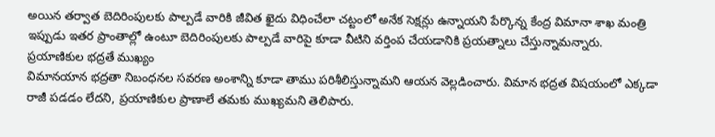అయిన తర్వాత బెదిరింపులకు పాల్పడే వారికి జీవిత ఖైదు విధించేలా చట్టంలో అనేక సెక్షన్లు ఉన్నాయని పేర్కొన్న కేంద్ర విమానా శాఖ మంత్రి ఇప్పుడు ఇతర ప్రాంతాల్లో ఉంటూ బెదిరింపులకు పాల్పడే వారిపై కూడా వీటిని వర్తింప చేయడానికి ప్రయత్నాలు చేస్తున్నామన్నారు.
ప్రయాణికుల భద్రతే ముఖ్యం
విమానయాన భద్రతా నిబంధనల సవరణ అంశాన్ని కూడా తాము పరిశీలిస్తున్నామని ఆయన వెల్లడించారు. విమాన భద్రత విషయంలో ఎక్కడా రాజీ పడడం లేదని, ప్రయాణికుల ప్రాణాలే తమకు ముఖ్యమని తెలిపారు.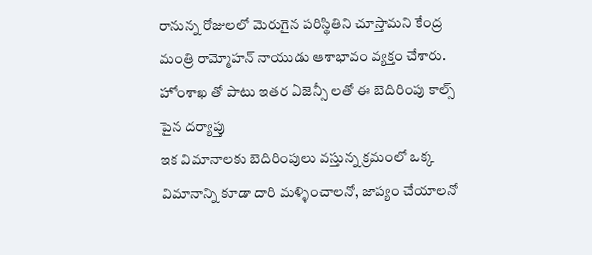రానున్న రోజులలో మెరుగైన పరిస్థితిని చూస్తామని కేంద్ర మంత్రి రామ్మోహన్ నాయుడు ఆశాభావం వ్యక్తం చేశారు.
హోంశాఖ తో పాటు ఇతర ఏజెన్సీ లతో ఈ బెదిరింపు కాల్స్ పైన దర్యాప్తు
ఇక విమానాలకు బెదిరింపులు వస్తున్న క్రమంలో ఒక్క విమానాన్ని కూడా దారి మళ్ళించాలనో, జాప్యం చేయాలనో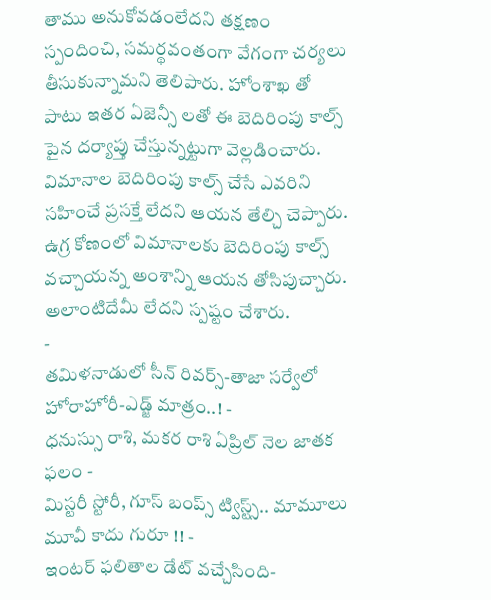తాము అనుకోవడంలేదని తక్షణం స్పందించి, సమర్థవంతంగా వేగంగా చర్యలు తీసుకున్నామని తెలిపారు. హోంశాఖ తో పాటు ఇతర ఏజెన్సీ లతో ఈ బెదిరింపు కాల్స్ పైన దర్యాప్తు చేస్తున్నట్టుగా వెల్లడించారు. విమానాల బెదిరింపు కాల్స్ చేసే ఎవరిని సహించే ప్రసక్తే లేదని ఆయన తేల్చి చెప్పారు. ఉగ్ర కోణంలో విమానాలకు బెదిరింపు కాల్స్ వచ్చాయన్న అంశాన్ని ఆయన తోసిపుచ్చారు. అలాంటిదేమీ లేదని స్పష్టం చేశారు.
-
తమిళనాడులో సీన్ రివర్స్-తాజా సర్వేలో హోరాహోరీ-ఎడ్జ్ మాత్రం..! -
ధనుస్సు రాశి, మకర రాశి ఏప్రిల్ నెల జాతక ఫలం -
మిస్టరీ స్టోరీ, గూస్ బంప్స్ ట్విస్ట్స్.. మామూలు మూవీ కాదు గురూ !! -
ఇంటర్ ఫలితాల డేట్ వచ్చేసింది-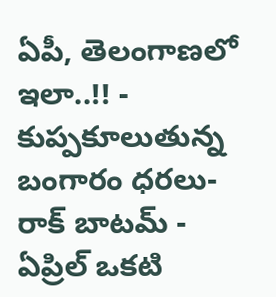ఏపీ, తెలంగాణలో ఇలా..!! -
కుప్పకూలుతున్న బంగారం ధరలు- రాక్ బాటమ్ -
ఏప్రిల్ ఒకటి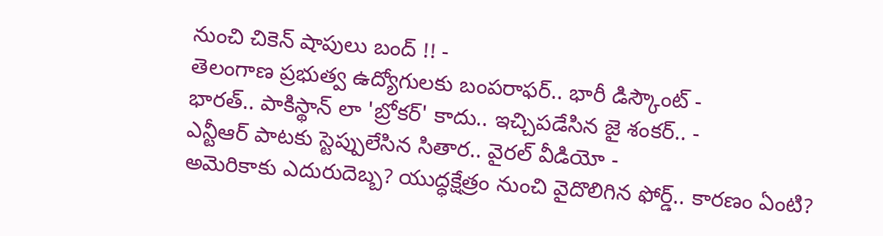నుంచి చికెన్ షాపులు బంద్ !! -
తెలంగాణ ప్రభుత్వ ఉద్యోగులకు బంపరాఫర్.. భారీ డిస్కౌంట్ -
భారత్.. పాకిస్థాన్ లా 'బ్రోకర్' కాదు.. ఇచ్చిపడేసిన జై శంకర్.. -
ఎన్టీఆర్ పాటకు స్టెప్పులేసిన సితార.. వైరల్ వీడియో -
అమెరికాకు ఎదురుదెబ్బ? యుద్ధక్షేత్రం నుంచి వైదొలిగిన ఫోర్డ్.. కారణం ఏంటి?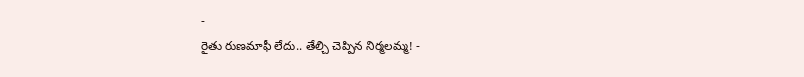-
రైతు రుణమాఫీ లేదు.. తేల్చి చెప్పిన నిర్మలమ్మ! -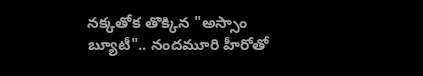నక్కతోక తొక్కిన "అస్సాం బ్యూటీ".. నందమూరి హీరోతో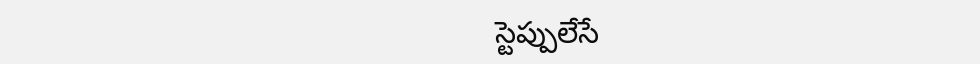స్టెప్పులేసే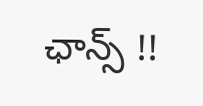ఛాన్స్ !!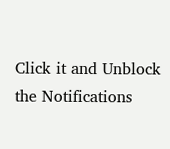Click it and Unblock the Notifications